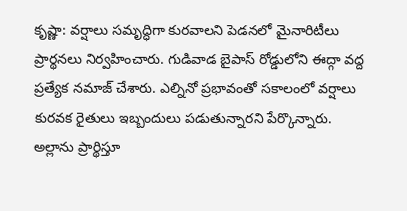కృష్ణా: వర్షాలు సమృద్ధిగా కురవాలని పెడనలో మైనారిటీలు ప్రార్థనలు నిర్వహించారు. గుడివాడ బైపాస్ రోడ్డులోని ఈద్గా వద్ద ప్రత్యేక నమాజ్ చేశారు. ఎల్నినో ప్రభావంతో సకాలంలో వర్షాలు కురవక రైతులు ఇబ్బందులు పడుతున్నారని పేర్కొన్నారు. అల్లాను ప్రార్థిస్తూ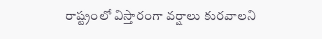రాష్ట్రంలో విస్తారంగా వర్షాలు కురవాలని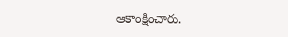ఆకాంక్షించారు.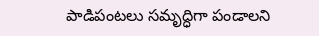పాడిపంటలు సమృద్ధిగా పండాలని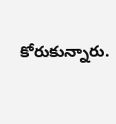కోరుకున్నారు.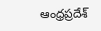ఆంధ్రప్రదేశ్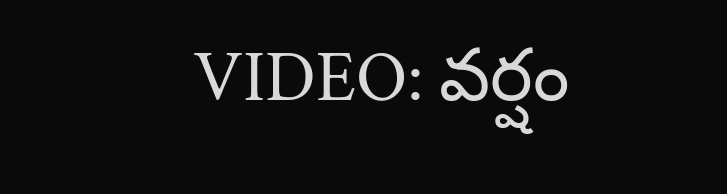VIDEO: వర్షం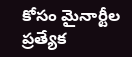కోసం మైనార్టీల ప్రత్యేక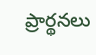ప్రార్థనలు